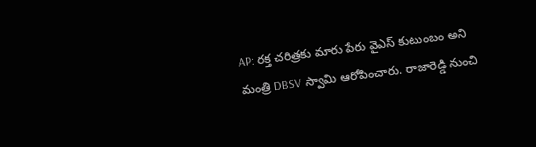AP: రక్త చరిత్రకు మారు పేరు వైఎస్ కుటుంబం అని మంత్రి DBSV స్వామి ఆరోపించారు. రాజారెడ్డి నుంచి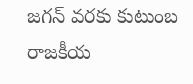జగన్ వరకు కుటుంబ రాజకీయ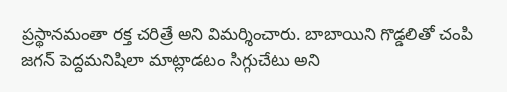ప్రస్థానమంతా రక్త చరిత్రే అని విమర్శించారు. బాబాయిని గొడ్డలితో చంపి జగన్ పెద్దమనిషిలా మాట్లాడటం సిగ్గుచేటు అని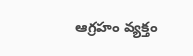ఆగ్రహం వ్యక్తం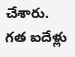చేశారు. గత ఐదేళ్లు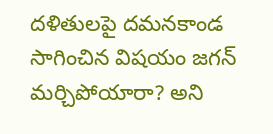దళితులపై దమనకాండ సాగించిన విషయం జగన్ మర్చిపోయారా? అని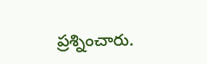ప్రశ్నించారు.